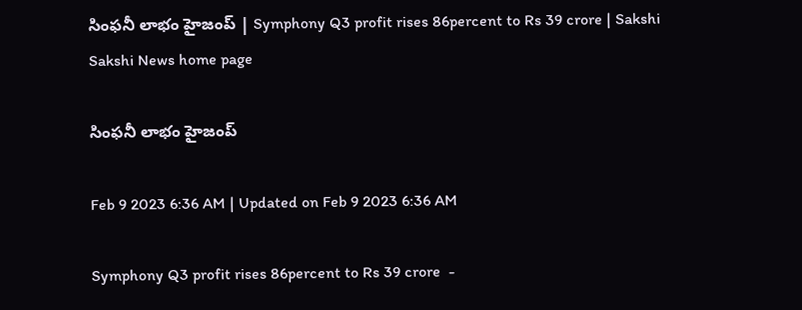సింఫనీ లాభం హైజంప్‌ | Symphony Q3 profit rises 86percent to Rs 39 crore | Sakshi
Sakshi News home page

సింఫనీ లాభం హైజంప్‌

Feb 9 2023 6:36 AM | Updated on Feb 9 2023 6:36 AM

Symphony Q3 profit rises 86percent to Rs 39 crore  -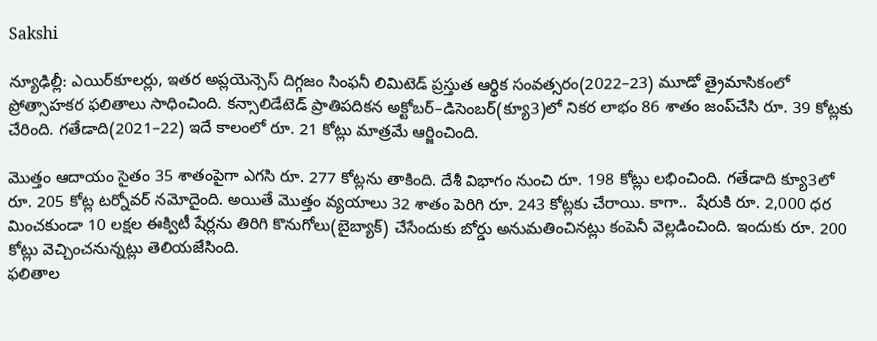Sakshi

న్యూఢిల్లీ: ఎయిర్‌కూలర్లు, ఇతర అప్లయెన్సెస్‌ దిగ్గజం సింఫనీ లిమిటెడ్‌ ప్రస్తుత ఆర్థిక సంవత్సరం(2022–23) మూడో త్రైమాసికంలో ప్రోత్సాహకర ఫలితాలు సాధించింది. కన్సాలిడేటెడ్‌ ప్రాతిపదికన అక్టోబర్‌–డిసెంబర్‌(క్యూ3)లో నికర లాభం 86 శాతం జంప్‌చేసి రూ. 39 కోట్లకు చేరింది. గతేడాది(2021–22) ఇదే కాలంలో రూ. 21 కోట్లు మాత్రమే ఆర్జించింది.

మొత్తం ఆదాయం సైతం 35 శాతంపైగా ఎగసి రూ. 277 కోట్లను తాకింది. దేశీ విభాగం నుంచి రూ. 198 కోట్లు లభించింది. గతేడాది క్యూ3లో రూ. 205 కోట్ల టర్నోవర్‌ నమోదైంది. అయితే మొత్తం వ్యయాలు 32 శాతం పెరిగి రూ. 243 కోట్లకు చేరాయి. కాగా..  షేరుకి రూ. 2,000 ధర మించకుండా 10 లక్షల ఈక్విటీ షేర్లను తిరిగి కొనుగోలు(బైబ్యాక్‌) చేసేందుకు బోర్డు అనుమతించినట్లు కంపెనీ వెల్లడించింది. ఇందుకు రూ. 200 కోట్లు వెచ్చించనున్నట్లు తెలియజేసింది.
ఫలితాల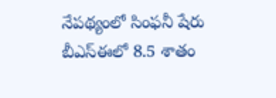నేపథ్యంలో సింఫనీ షేరు బీఎస్‌ఈలో 8.5 శాతం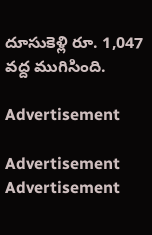దూసుకెళ్లి రూ. 1,047 వద్ద ముగిసింది.

Advertisement

Advertisement
Advertisement